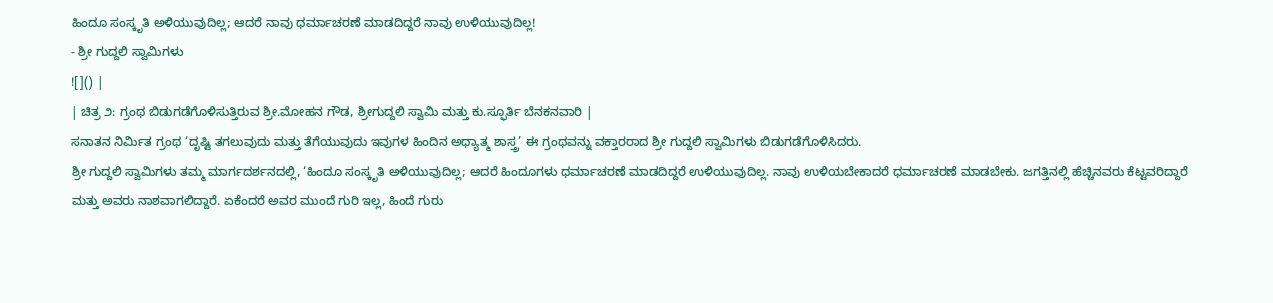ಹಿಂದೂ ಸಂಸ್ಕೃತಿ ಅಳಿಯುವುದಿಲ್ಲ; ಆದರೆ ನಾವು ಧರ್ಮಾಚರಣೆ ಮಾಡದಿದ್ದರೆ ನಾವು ಉಳಿಯುವುದಿಲ್ಲ!
- ಶ್ರೀ ಗುದ್ದಲಿ ಸ್ವಾಮಿಗಳು
![]() |
| ಚಿತ್ರ ೨: ಗ್ರಂಥ ಬಿಡುಗಡೆಗೊಳಿಸುತ್ತಿರುವ ಶ್ರೀ.ಮೋಹನ ಗೌಡ, ಶ್ರೀಗುದ್ದಲಿ ಸ್ವಾಮಿ ಮತ್ತು ಕು.ಸ್ಫೂರ್ತಿ ಬೆನಕನವಾರಿ |
ಸನಾತನ ನಿರ್ಮಿತ ಗ್ರಂಥ ‘ದೃಷ್ಟಿ ತಗಲುವುದು ಮತ್ತು ತೆಗೆಯುವುದು ಇವುಗಳ ಹಿಂದಿನ ಅಧ್ಯಾತ್ಮ ಶಾಸ್ತ್ರ’ ಈ ಗ್ರಂಥವನ್ನು ವಕ್ತಾರರಾದ ಶ್ರೀ ಗುದ್ದಲಿ ಸ್ವಾಮಿಗಳು ಬಿಡುಗಡೆಗೊಳಿಸಿದರು.
ಶ್ರೀ ಗುದ್ದಲಿ ಸ್ವಾಮಿಗಳು ತಮ್ಮ ಮಾರ್ಗದರ್ಶನದಲ್ಲಿ, ‘ಹಿಂದೂ ಸಂಸ್ಕೃತಿ ಅಳಿಯುವುದಿಲ್ಲ; ಆದರೆ ಹಿಂದೂಗಳು ಧರ್ಮಾಚರಣೆ ಮಾಡದಿದ್ದರೆ ಉಳಿಯುವುದಿಲ್ಲ. ನಾವು ಉಳಿಯಬೇಕಾದರೆ ಧರ್ಮಾಚರಣೆ ಮಾಡಬೇಕು. ಜಗತ್ತಿನಲ್ಲಿ ಹೆಚ್ಚಿನವರು ಕೆಟ್ಟವರಿದ್ದಾರೆ ಮತ್ತು ಅವರು ನಾಶವಾಗಲಿದ್ದಾರೆ. ಏಕೆಂದರೆ ಅವರ ಮುಂದೆ ಗುರಿ ಇಲ್ಲ, ಹಿಂದೆ ಗುರು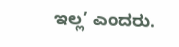ಇಲ್ಲ’ ಎಂದರು.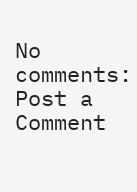No comments:
Post a Comment